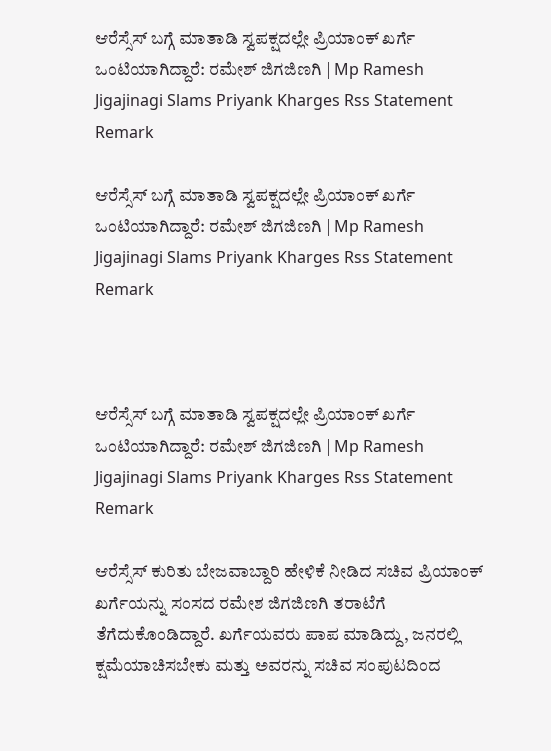ಆರೆಸ್ಸೆಸ್‌ ಬಗ್ಗೆ ಮಾತಾಡಿ ಸ್ವಪಕ್ಷದಲ್ಲೇ ಪ್ರಿಯಾಂಕ್ ಖರ್ಗೆ ಒಂಟಿಯಾಗಿದ್ದಾರೆ: ರಮೇಶ್ ಜಿಗಜಿಣಗಿ | Mp Ramesh Jigajinagi Slams Priyank Kharges Rss Statement Remark

ಆರೆಸ್ಸೆಸ್‌ ಬಗ್ಗೆ ಮಾತಾಡಿ ಸ್ವಪಕ್ಷದಲ್ಲೇ ಪ್ರಿಯಾಂಕ್ ಖರ್ಗೆ ಒಂಟಿಯಾಗಿದ್ದಾರೆ: ರಮೇಶ್ ಜಿಗಜಿಣಗಿ | Mp Ramesh Jigajinagi Slams Priyank Kharges Rss Statement Remark



ಆರೆಸ್ಸೆಸ್‌ ಬಗ್ಗೆ ಮಾತಾಡಿ ಸ್ವಪಕ್ಷದಲ್ಲೇ ಪ್ರಿಯಾಂಕ್ ಖರ್ಗೆ ಒಂಟಿಯಾಗಿದ್ದಾರೆ: ರಮೇಶ್ ಜಿಗಜಿಣಗಿ | Mp Ramesh Jigajinagi Slams Priyank Kharges Rss Statement Remark

ಆರೆಸ್ಸೆಸ್‌ ಕುರಿತು ಬೇಜವಾಬ್ದಾರಿ ಹೇಳಿಕೆ ನೀಡಿದ ಸಚಿವ ಪ್ರಿಯಾಂಕ್ ಖರ್ಗೆಯನ್ನು ಸಂಸದ ರಮೇಶ ಜಿಗಜಿಣಗಿ ತರಾಟೆಗೆ ತೆಗೆದುಕೊಂಡಿದ್ದಾರೆ. ಖರ್ಗೆಯವರು ಪಾಪ ಮಾಡಿದ್ದು, ಜನರಲ್ಲಿ ಕ್ಷಮೆಯಾಚಿಸಬೇಕು ಮತ್ತು ಅವರನ್ನು ಸಚಿವ ಸಂಪುಟದಿಂದ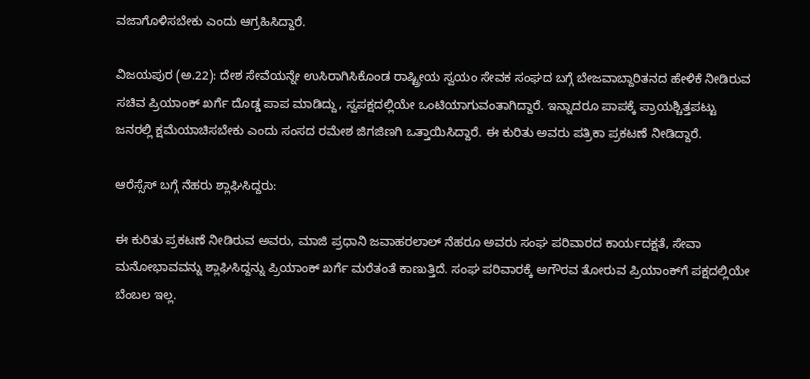ವಜಾಗೊಳಿಸಬೇಕು ಎಂದು ಆಗ್ರಹಿಸಿದ್ದಾರೆ.

ವಿಜಯಪುರ (ಅ.22): ದೇಶ ಸೇವೆಯನ್ನೇ ಉಸಿರಾಗಿಸಿಕೊಂಡ ರಾಷ್ಟ್ರೀಯ ಸ್ವಯಂ ಸೇವಕ ಸಂಘದ ಬಗ್ಗೆ ಬೇಜವಾಬ್ದಾರಿತನದ ಹೇಳಿಕೆ ನೀಡಿರುವ ಸಚಿವ ಪ್ರಿಯಾಂಕ್ ಖರ್ಗೆ ದೊಡ್ಡ ಪಾಪ ಮಾಡಿದ್ದು, ಸ್ವಪಕ್ಷದಲ್ಲಿಯೇ ಒಂಟಿಯಾಗುವಂತಾಗಿದ್ದಾರೆ. ಇನ್ನಾದರೂ ಪಾಪಕ್ಕೆ ಪ್ರಾಯಶ್ಚಿತ್ತಪಟ್ಟು ಜನರಲ್ಲಿ ಕ್ಷಮೆಯಾಚಿಸಬೇಕು ಎಂದು ಸಂಸದ ರಮೇಶ ಜಿಗಜಿಣಗಿ ಒತ್ತಾಯಿಸಿದ್ದಾರೆ. ಈ ಕುರಿತು ಅವರು ಪತ್ರಿಕಾ ಪ್ರಕಟಣೆ ನೀಡಿದ್ದಾರೆ.

ಆರೆಸ್ಸೆಸ್‌ ಬಗ್ಗೆ ನೆಹರು ಶ್ಲಾಘಿಸಿದ್ದರು:

ಈ ಕುರಿತು ಪ್ರಕಟಣೆ ನೀಡಿರುವ ಅವರು, ಮಾಜಿ ಪ್ರಧಾನಿ ಜವಾಹರಲಾಲ್ ನೆಹರೂ ಅವರು ಸಂಘ ಪರಿವಾರದ ಕಾರ್ಯದಕ್ಷತೆ, ಸೇವಾ ಮನೋಭಾವವನ್ನು ಶ್ಲಾಘಿಸಿದ್ದನ್ನು ಪ್ರಿಯಾಂಕ್ ಖರ್ಗೆ ಮರೆತಂತೆ ಕಾಣುತ್ತಿದೆ. ಸಂಘ ಪರಿವಾರಕ್ಕೆ ಅಗೌರವ ತೋರುವ ಪ್ರಿಯಾಂಕ್‌ಗೆ ಪಕ್ಷದಲ್ಲಿಯೇ ಬೆಂಬಲ ಇಲ್ಲ.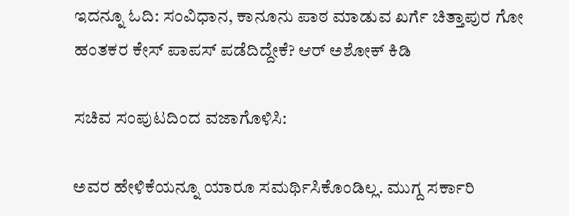ಇದನ್ನೂ ಓದಿ: ಸಂವಿಧಾನ, ಕಾನೂನು ಪಾಠ ಮಾಡುವ ಖರ್ಗೆ ಚಿತ್ತಾಪುರ ಗೋ ಹಂತಕರ ಕೇಸ್ ಪಾಪಸ್ ಪಡೆದಿದ್ದೇಕೆ? ಆರ್ ಅಶೋಕ್ ಕಿಡಿ

ಸಚಿವ ಸಂಪುಟದಿಂದ ವಜಾಗೊಳಿಸಿ:

ಅವರ ಹೇಳಿಕೆಯನ್ನೂ ಯಾರೂ ಸಮರ್ಥಿಸಿಕೊಂಡಿಲ್ಲ. ಮುಗ್ದ ಸರ್ಕಾರಿ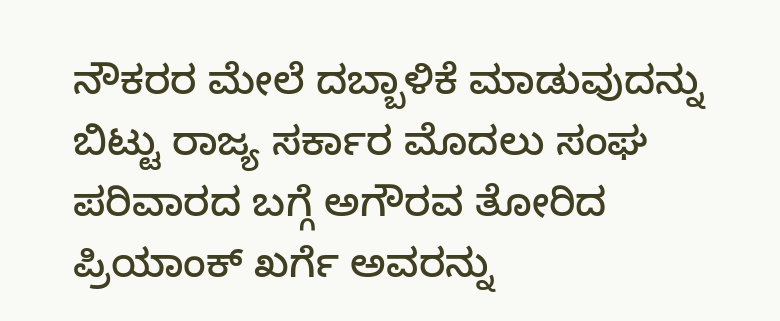ನೌಕರರ ಮೇಲೆ ದಬ್ಬಾಳಿಕೆ ಮಾಡುವುದನ್ನು ಬಿಟ್ಟು ರಾಜ್ಯ ಸರ್ಕಾರ ಮೊದಲು ಸಂಘ ಪರಿವಾರದ ಬಗ್ಗೆ ಅಗೌರವ ತೋರಿದ ಪ್ರಿಯಾಂಕ್ ಖರ್ಗೆ ಅವರನ್ನು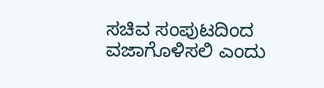ಸಚಿವ ಸಂಪುಟದಿಂದ ವಜಾಗೊಳಿಸಲಿ ಎಂದು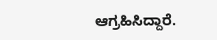ಆಗ್ರಹಿಸಿದ್ದಾರೆ.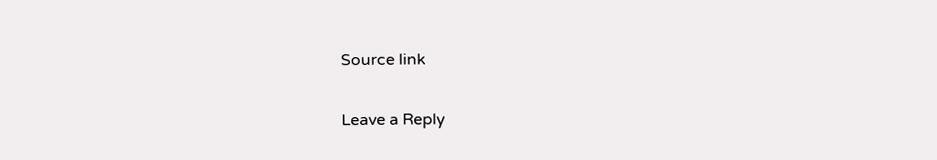Source link

Leave a Reply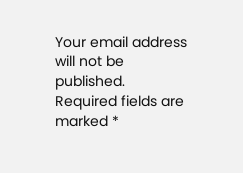Your email address will not be published. Required fields are marked *